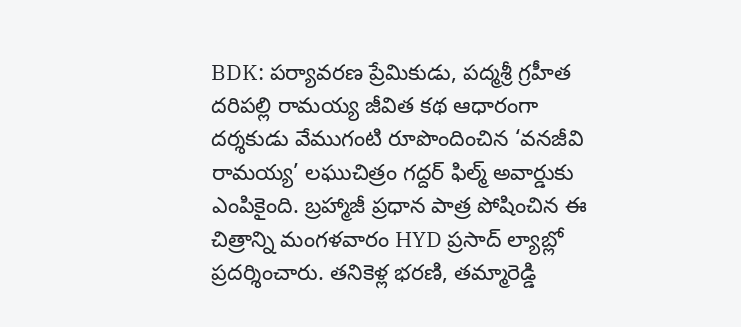BDK: పర్యావరణ ప్రేమికుడు, పద్మశ్రీ గ్రహీత దరిపల్లి రామయ్య జీవిత కథ ఆధారంగా దర్శకుడు వేముగంటి రూపొందించిన ‘వనజీవి రామయ్య’ లఘుచిత్రం గద్దర్ ఫిల్మ్ అవార్డుకు ఎంపికైంది. బ్రహ్మాజీ ప్రధాన పాత్ర పోషించిన ఈ చిత్రాన్ని మంగళవారం HYD ప్రసాద్ ల్యాబ్లో ప్రదర్శించారు. తనికెళ్ల భరణి, తమ్మారెడ్డి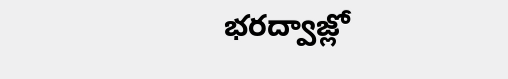భరద్వాజ్లో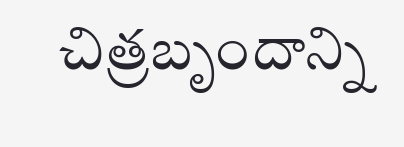చిత్రబృందాన్ని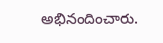అభినందించారు.